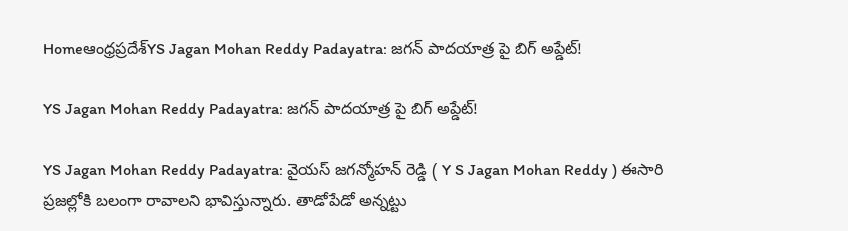Homeఆంధ్రప్రదేశ్‌YS Jagan Mohan Reddy Padayatra: జగన్ పాదయాత్ర పై బిగ్ అప్డేట్!

YS Jagan Mohan Reddy Padayatra: జగన్ పాదయాత్ర పై బిగ్ అప్డేట్!

YS Jagan Mohan Reddy Padayatra: వైయస్ జగన్మోహన్ రెడ్డి ( Y S Jagan Mohan Reddy ) ఈసారి ప్రజల్లోకి బలంగా రావాలని భావిస్తున్నారు. తాడోపేడో అన్నట్టు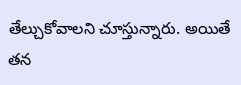తేల్చుకోవాలని చూస్తున్నారు. అయితే తన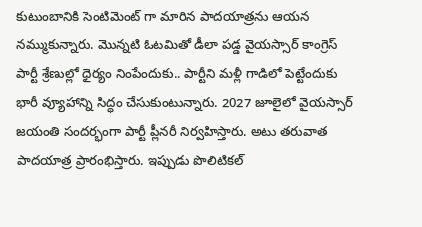కుటుంబానికి సెంటిమెంట్ గా మారిన పాదయాత్రను ఆయన నమ్ముకున్నారు. మొన్నటి ఓటమితో డీలా పడ్డ వైయస్సార్ కాంగ్రెస్ పార్టీ శ్రేణుల్లో ధైర్యం నింపేందుకు.. పార్టీని మళ్లీ గాడిలో పెట్టేందుకు భారీ వ్యూహాన్ని సిద్ధం చేసుకుంటున్నారు. 2027 జూలైలో వైయస్సార్ జయంతి సందర్భంగా పార్టీ ప్లీనరీ నిర్వహిస్తారు. అటు తరువాత పాదయాత్ర ప్రారంభిస్తారు. ఇప్పుడు పొలిటికల్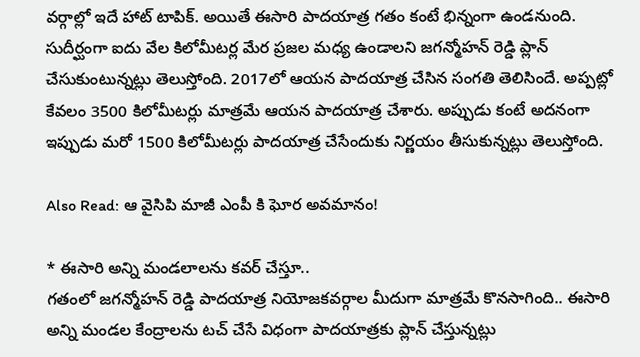వర్గాల్లో ఇదే హాట్ టాపిక్. అయితే ఈసారి పాదయాత్ర గతం కంటే భిన్నంగా ఉండనుంది. సుదీర్ఘంగా ఐదు వేల కిలోమీటర్ల మేర ప్రజల మధ్య ఉండాలని జగన్మోహన్ రెడ్డి ప్లాన్ చేసుకుంటున్నట్లు తెలుస్తోంది. 2017లో ఆయన పాదయాత్ర చేసిన సంగతి తెలిసిందే. అప్పట్లో కేవలం 3500 కిలోమీటర్లు మాత్రమే ఆయన పాదయాత్ర చేశారు. అప్పుడు కంటే అదనంగా ఇప్పుడు మరో 1500 కిలోమీటర్లు పాదయాత్ర చేసేందుకు నిర్ణయం తీసుకున్నట్లు తెలుస్తోంది.

Also Read: ఆ వైసిపి మాజీ ఎంపీ కి ఘోర అవమానం!

* ఈసారి అన్ని మండలాలను కవర్ చేస్తూ..
గతంలో జగన్మోహన్ రెడ్డి పాదయాత్ర నియోజకవర్గాల మీదుగా మాత్రమే కొనసాగింది.. ఈసారి అన్ని మండల కేంద్రాలను టచ్ చేసే విధంగా పాదయాత్రకు ప్లాన్ చేస్తున్నట్లు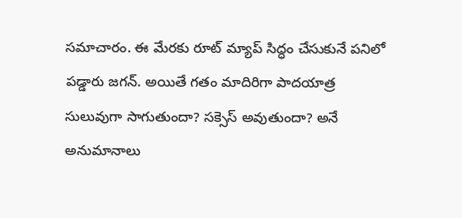సమాచారం. ఈ మేరకు రూట్ మ్యాప్ సిద్ధం చేసుకునే పనిలో పడ్డారు జగన్. అయితే గతం మాదిరిగా పాదయాత్ర సులువుగా సాగుతుందా? సక్సెస్ అవుతుందా? అనే అనుమానాలు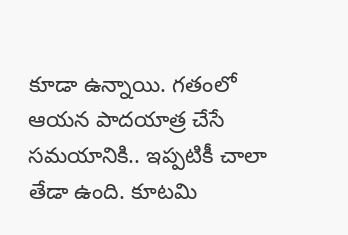కూడా ఉన్నాయి. గతంలో ఆయన పాదయాత్ర చేసే సమయానికి.. ఇప్పటికీ చాలా తేడా ఉంది. కూటమి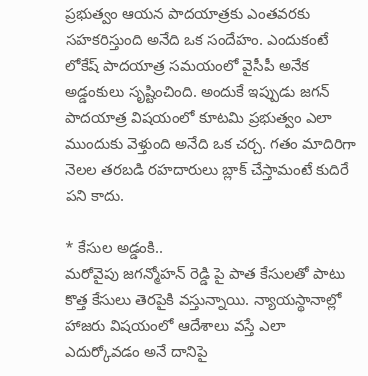ప్రభుత్వం ఆయన పాదయాత్రకు ఎంతవరకు సహకరిస్తుంది అనేది ఒక సందేహం. ఎందుకంటే లోకేష్ పాదయాత్ర సమయంలో వైసీపీ అనేక అడ్డంకులు సృష్టించింది. అందుకే ఇప్పుడు జగన్ పాదయాత్ర విషయంలో కూటమి ప్రభుత్వం ఎలా ముందుకు వెళ్తుంది అనేది ఒక చర్చ. గతం మాదిరిగా నెలల తరబడి రహదారులు బ్లాక్ చేస్తామంటే కుదిరే పని కాదు.

* కేసుల అడ్డంకి..
మరోవైపు జగన్మోహన్ రెడ్డి పై పాత కేసులతో పాటు కొత్త కేసులు తెరపైకి వస్తున్నాయి. న్యాయస్థానాల్లో హాజరు విషయంలో ఆదేశాలు వస్తే ఎలా ఎదుర్కోవడం అనే దానిపై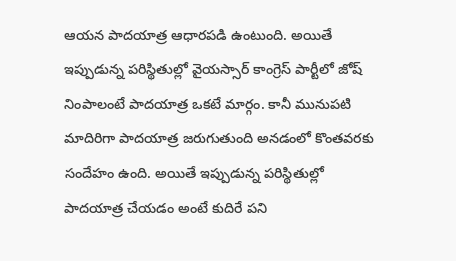ఆయన పాదయాత్ర ఆధారపడి ఉంటుంది. అయితే ఇప్పుడున్న పరిస్థితుల్లో వైయస్సార్ కాంగ్రెస్ పార్టీలో జోష్ నింపాలంటే పాదయాత్ర ఒకటే మార్గం. కానీ మునుపటి మాదిరిగా పాదయాత్ర జరుగుతుంది అనడంలో కొంతవరకు సందేహం ఉంది. అయితే ఇప్పుడున్న పరిస్థితుల్లో పాదయాత్ర చేయడం అంటే కుదిరే పని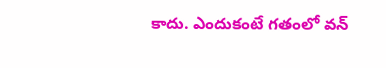కాదు. ఎందుకంటే గతంలో వన్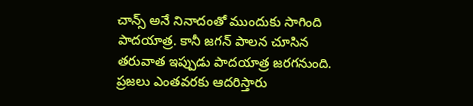చాన్స్ అనే నినాదంతో ముందుకు సాగింది పాదయాత్ర. కానీ జగన్ పాలన చూసిన తరువాత ఇప్పుడు పాదయాత్ర జరగనుంది. ప్రజలు ఎంతవరకు ఆదరిస్తారు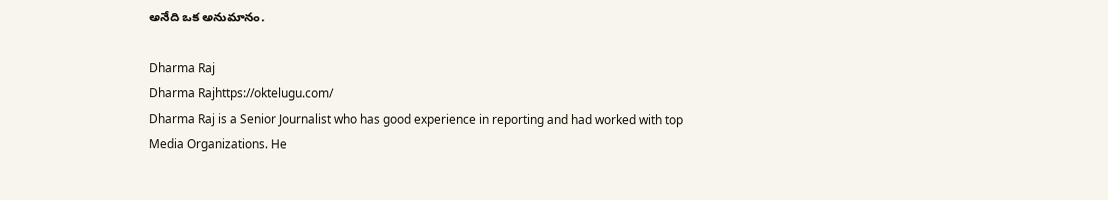అనేది ఒక అనుమానం.

Dharma Raj
Dharma Rajhttps://oktelugu.com/
Dharma Raj is a Senior Journalist who has good experience in reporting and had worked with top Media Organizations. He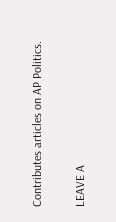Contributes articles on AP Politics.

LEAVE A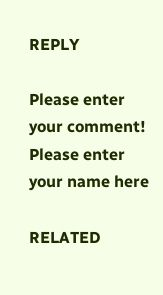REPLY

Please enter your comment!
Please enter your name here

RELATED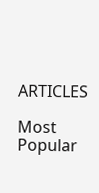ARTICLES

Most Popular